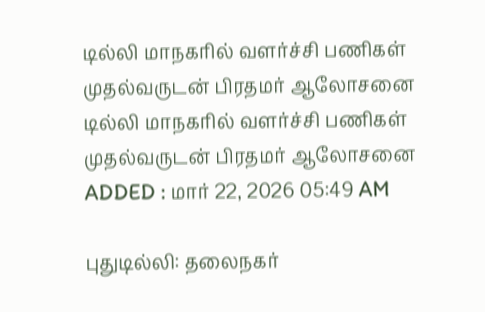டில்லி மாநகரில் வளர்ச்சி பணிகள் முதல்வருடன் பிரதமர் ஆலோசனை
டில்லி மாநகரில் வளர்ச்சி பணிகள் முதல்வருடன் பிரதமர் ஆலோசனை
ADDED : மார் 22, 2026 05:49 AM

புதுடில்லி: தலைநகர்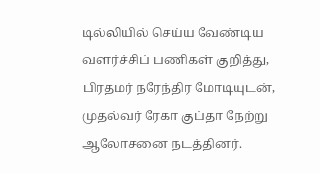டில்லியில் செய்ய வேண்டிய வளர்ச்சிப் பணிகள் குறித்து, பிரதமர் நரேந்திர மோடியுடன், முதல்வர் ரேகா குப்தா நேற்று ஆலோசனை நடத்தினர்.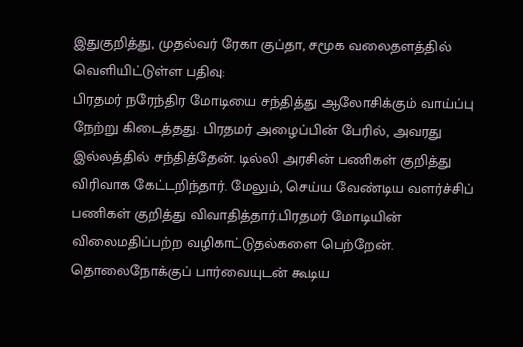இதுகுறித்து, முதல்வர் ரேகா குப்தா, சமூக வலைதளத்தில் வெளியிட்டுள்ள பதிவு:
பிரதமர் நரேந்திர மோடியை சந்தித்து ஆலோசிக்கும் வாய்ப்பு நேற்று கிடைத்தது. பிரதமர் அழைப்பின் பேரில், அவரது இல்லத்தில் சந்தித்தேன். டில்லி அரசின் பணிகள் குறித்து விரிவாக கேட்டறிந்தார். மேலும், செய்ய வேண்டிய வளர்ச்சிப் பணிகள் குறித்து விவாதித்தார்.பிரதமர் மோடியின் விலைமதிப்பற்ற வழிகாட்டுதல்களை பெற்றேன்.
தொலைநோக்குப் பார்வையுடன் கூடிய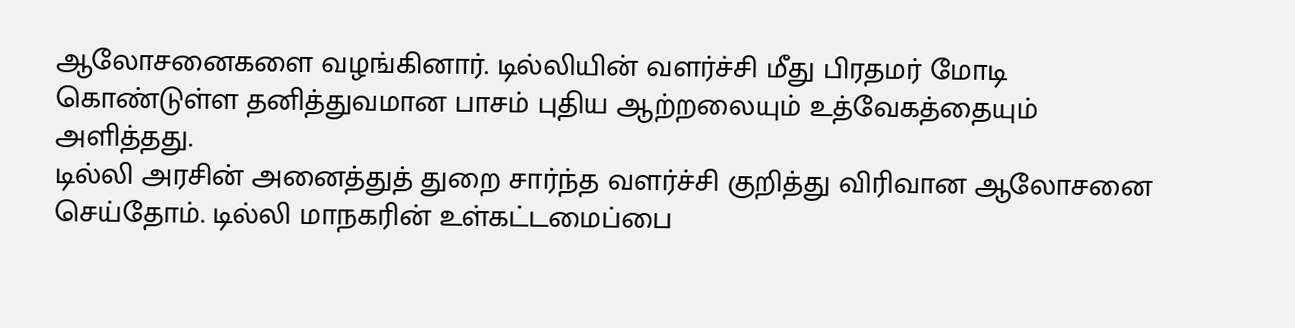ஆலோசனைகளை வழங்கினார். டில்லியின் வளர்ச்சி மீது பிரதமர் மோடி கொண்டுள்ள தனித்துவமான பாசம் புதிய ஆற்றலையும் உத்வேகத்தையும் அளித்தது.
டில்லி அரசின் அனைத்துத் துறை சார்ந்த வளர்ச்சி குறித்து விரிவான ஆலோசனை செய்தோம். டில்லி மாநகரின் உள்கட்டமைப்பை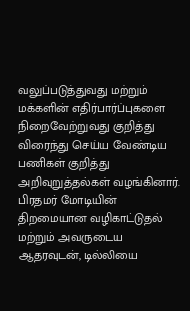வலுப்படுத்துவது மற்றும் மக்களின் எதிர்பார்ப்புகளை நிறைவேற்றுவது குறித்து விரைந்து செய்ய வேண்டிய பணிகள் குறித்து அறிவுறுத்தல்கள் வழங்கினார்.
பிரதமர் மோடியின் திறமையான வழிகாட்டுதல் மற்றும் அவருடைய ஆதரவுடன், டில்லியை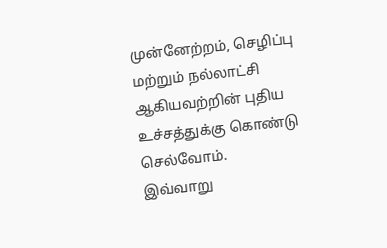முன்னேற்றம், செழிப்பு மற்றும் நல்லாட்சி ஆகியவற்றின் புதிய உச்சத்துக்கு கொண்டு செல்வோம்.
இவ்வாறு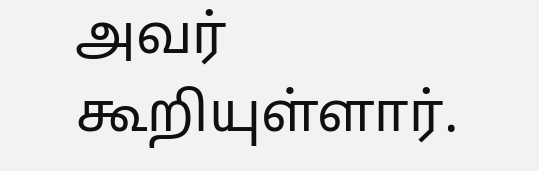அவர் கூறியுள்ளார்.